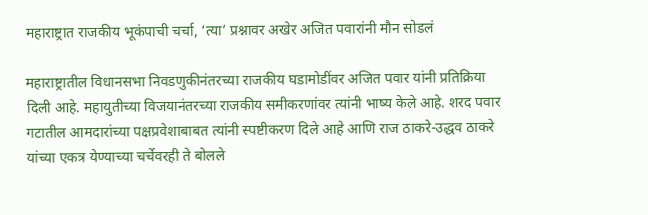महाराष्ट्रात राजकीय भूकंपाची चर्चा, ‘त्या’ प्रश्नावर अखेर अजित पवारांनी मौन सोडलं

महाराष्ट्रातील विधानसभा निवडणुकीनंतरच्या राजकीय घडामोडींवर अजित पवार यांनी प्रतिक्रिया दिली आहे. महायुतीच्या विजयानंतरच्या राजकीय समीकरणांवर त्यांनी भाष्य केले आहे. शरद पवार गटातील आमदारांच्या पक्षप्रवेशाबाबत त्यांनी स्पष्टीकरण दिले आहे आणि राज ठाकरे-उद्धव ठाकरे यांच्या एकत्र येण्याच्या चर्चेवरही ते बोलले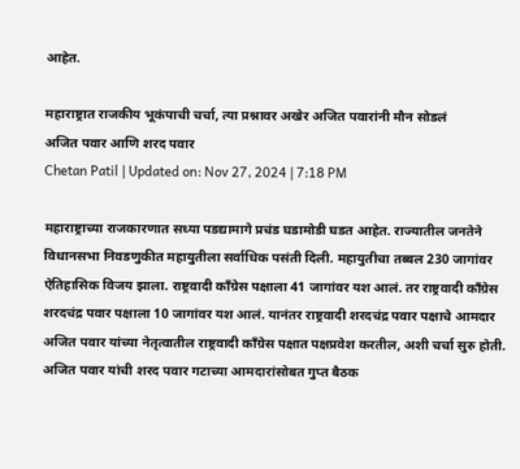आहेत.

महाराष्ट्रात राजकीय भूकंपाची चर्चा, त्या प्रश्नावर अखेर अजित पवारांनी मौन सोडलं
अजित पवार आणि शरद पवार
Chetan Patil | Updated on: Nov 27, 2024 | 7:18 PM

महाराष्ट्राच्या राजकारणात सध्या पडद्यामागे प्रचंड घडामोडी घडत आहेत. राज्यातील जनतेने विधानसभा निवडणुकीत महायुतीला सर्वाधिक पसंती दिली. महायुतीचा तब्बल 230 जागांवर ऐतिहासिक विजय झाला. राष्ट्रवादी काँग्रेस पक्षाला 41 जागांवर यश आलं. तर राष्ट्रवादी काँग्रेस शरदचंद्र पवार पक्षाला 10 जागांवर यश आलं. यानंतर राष्ट्रवादी शरदचंद्र पवार पक्षाचे आमदार अजित पवार यांच्या नेतृत्वातील राष्ट्रवादी काँग्रेस पक्षात पक्षप्रवेश करतील, अशी चर्चा सुरु होती. अजित पवार यांची शरद पवार गटाच्या आमदारांसोबत गुप्त बैठक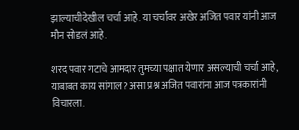झाल्याचीदेखील चर्चा आहे. या चर्चांवर अखेर अजित पवार यांनी आज मौन सोडलं आहे.

शरद पवार गटाचे आमदार तुमच्या पक्षात येणार असल्याची चर्चा आहे, याबाबत काय सांगाल? असा प्रश्न अजित पवारांना आज पत्रकारांनी विचारला.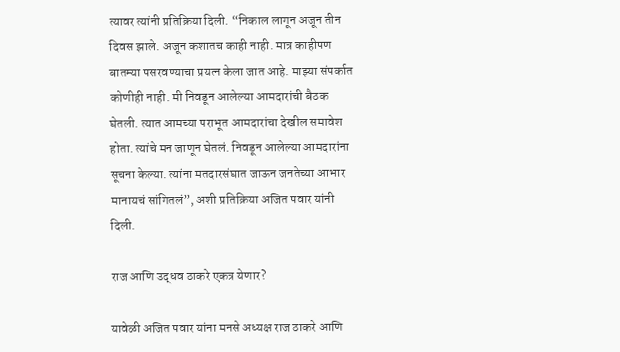त्यावर त्यांनी प्रतिक्रिया दिली. “निकाल लागून अजून तीन दिवस झाले. अजून कशातच काही नाही. मात्र काहीपण बातम्या पसरवण्याचा प्रयत्न केला जात आहे. माझ्या संपर्कात कोणीही नाही. मी निवडून आलेल्या आमदारांची बैठक घेतली. त्यात आमच्या पराभूत आमदारांचा देखील समावेश होता. त्यांचे मन जाणून घेतलं. निवडून आलेल्या आमदारांना सूचना केल्या. त्यांना मतदारसंघात जाऊन जनतेच्या आभार मानायचं सांगितलं”, अशी प्रतिक्रिया अजित पवार यांनी दिली.

राज आणि उद्धव ठाकरे एकत्र येणार?

यावेळी अजित पवार यांना मनसे अध्यक्ष राज ठाकरे आणि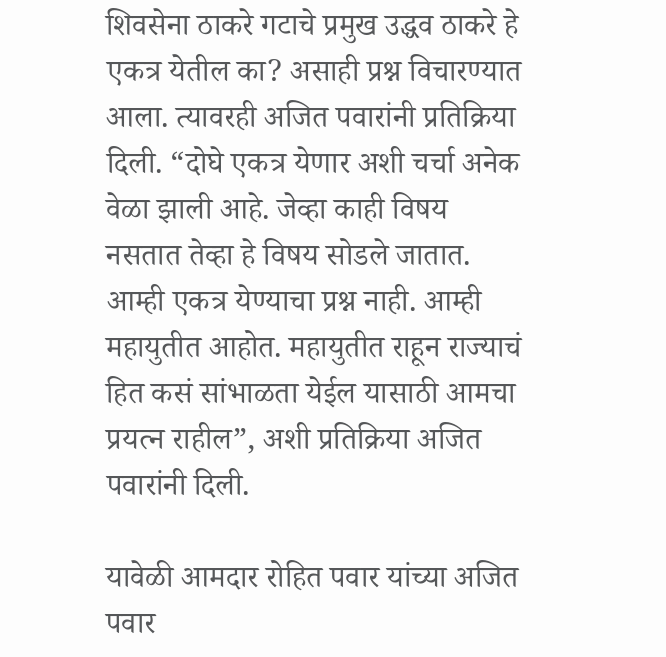शिवसेना ठाकरे गटाचे प्रमुख उद्धव ठाकरे हे एकत्र येतील का? असाही प्रश्न विचारण्यात आला. त्यावरही अजित पवारांनी प्रतिक्रिया दिली. “दोघे एकत्र येणार अशी चर्चा अनेक वेळा झाली आहे. जेव्हा काही विषय नसतात तेव्हा हे विषय सोडले जातात. आम्ही एकत्र येण्याचा प्रश्न नाही. आम्ही महायुतीत आहोत. महायुतीत राहून राज्याचं हित कसं सांभाळता येईल यासाठी आमचा प्रयत्न राहील”, अशी प्रतिक्रिया अजित पवारांनी दिली.

यावेळी आमदार रोहित पवार यांच्या अजित पवार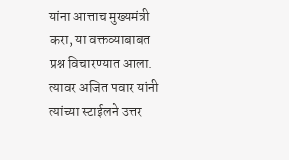यांना आत्ताच मुख्यमंत्री करा, या वक्तव्याबाबत प्रश्न विचारण्यात आला. त्यावर अजित पवार यांनी त्यांच्या स्टाईलने उत्तर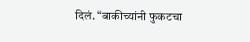दिलं. “बाकीच्यांनी फुकटचा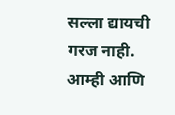सल्ला द्यायची गरज नाही. आम्ही आणि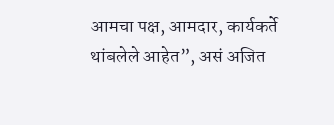आमचा पक्ष, आमदार, कार्यकर्ते थांबलेले आहेत”, असं अजित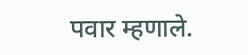पवार म्हणाले.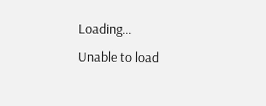Loading...
Unable to load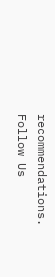recommendations.
Follow Us